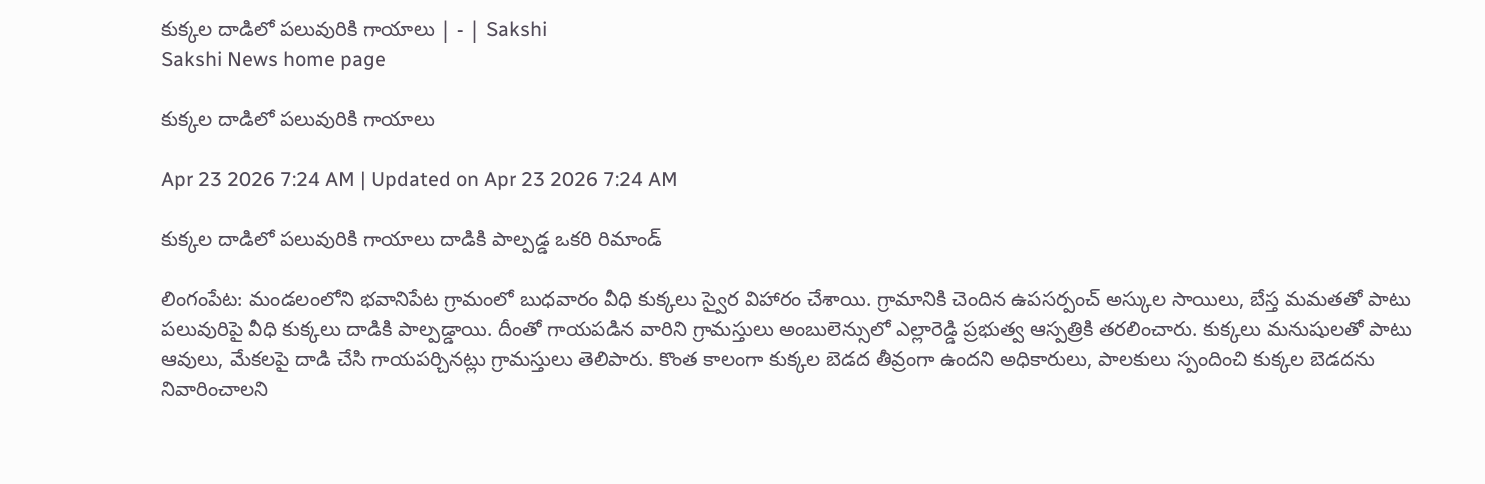కుక్కల దాడిలో పలువురికి గాయాలు | - | Sakshi
Sakshi News home page

కుక్కల దాడిలో పలువురికి గాయాలు

Apr 23 2026 7:24 AM | Updated on Apr 23 2026 7:24 AM

కుక్కల దాడిలో పలువురికి గాయాలు దాడికి పాల్పడ్డ ఒకరి రిమాండ్‌

లింగంపేట: మండలంలోని భవానిపేట గ్రామంలో బుధవారం వీధి కుక్కలు స్వైర విహారం చేశాయి. గ్రామానికి చెందిన ఉపసర్పంచ్‌ అస్కుల సాయిలు, బేస్త మమతతో పాటు పలువురిపై వీధి కుక్కలు దాడికి పాల్పడ్డాయి. దీంతో గాయపడిన వారిని గ్రామస్తులు అంబులెన్సులో ఎల్లారెడ్డి ప్రభుత్వ ఆస్పత్రికి తరలించారు. కుక్కలు మనుషులతో పాటు ఆవులు, మేకలపై దాడి చేసి గాయపర్చినట్లు గ్రామస్తులు తెలిపారు. కొంత కాలంగా కుక్కల బెడద తీవ్రంగా ఉందని అధికారులు, పాలకులు స్పందించి కుక్కల బెడదను నివారించాలని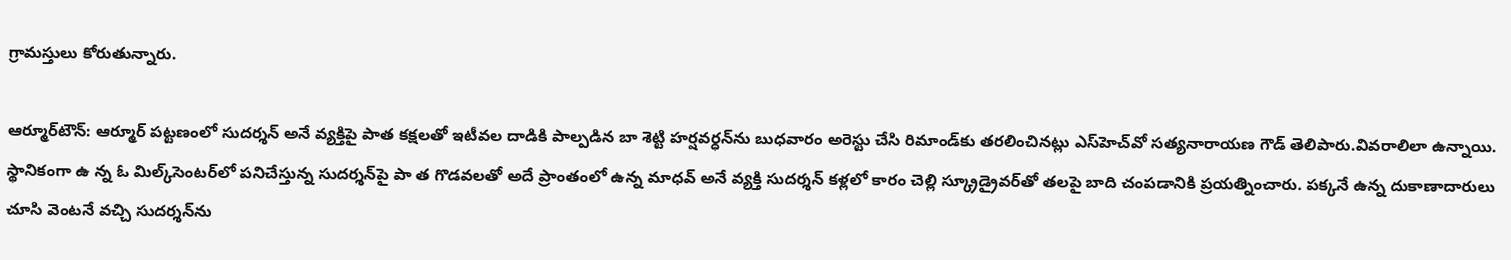గ్రామస్తులు కోరుతున్నారు.

ఆర్మూర్‌టౌన్‌: ఆర్మూర్‌ పట్టణంలో సుదర్శన్‌ అనే వ్యక్తిపై పాత కక్షలతో ఇటీవల దాడికి పాల్పడిన బా శెట్టి హర్షవర్ధన్‌ను బుధవారం అరెస్టు చేసి రిమాండ్‌కు తరలించినట్లు ఎస్‌హెచ్‌వో సత్యనారాయణ గౌడ్‌ తెలిపారు.వివరాలిలా ఉన్నాయి. స్థానికంగా ఉ న్న ఓ మిల్క్‌సెంటర్‌లో పనిచేస్తున్న సుదర్శన్‌పై పా త గొడవలతో అదే ప్రాంతంలో ఉన్న మాధవ్‌ అనే వ్యక్తి సుదర్శన్‌ కళ్లలో కారం చెల్లి స్క్రూడ్రైవర్‌తో తలపై బాది చంపడానికి ప్రయత్నించారు. పక్కనే ఉన్న దుకాణాదారులు చూసి వెంటనే వచ్చి సుదర్శన్‌ను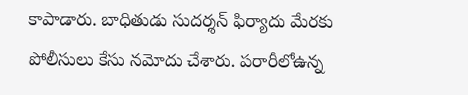కాపాడారు. బాధితుడు సుదర్శన్‌ ఫిర్యాదు మేరకు పోలీసులు కేసు నమోదు చేశారు. పరారీలోఉన్న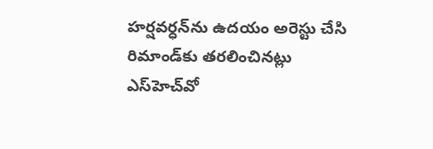హర్షవర్ధన్‌ను ఉదయం అరెస్టు చేసి రిమాండ్‌కు తరలించినట్లు ఎస్‌హెచ్‌వో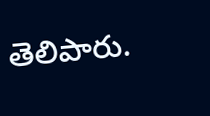తెలిపారు.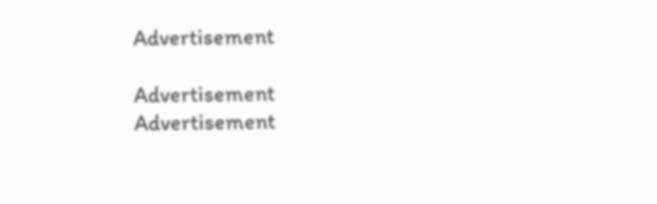Advertisement

Advertisement
Advertisement